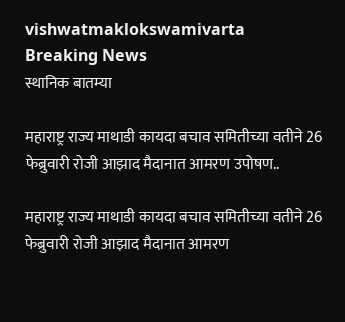vishwatmaklokswamivarta
Breaking News
स्थानिक बातम्या

महाराष्ट्र राज्य माथाडी कायदा बचाव समितीच्या वतीने 26 फेब्रुवारी रोजी आझाद मैदानात आमरण उपोषण..

महाराष्ट्र राज्य माथाडी कायदा बचाव समितीच्या वतीने 26 फेब्रुवारी रोजी आझाद मैदानात आमरण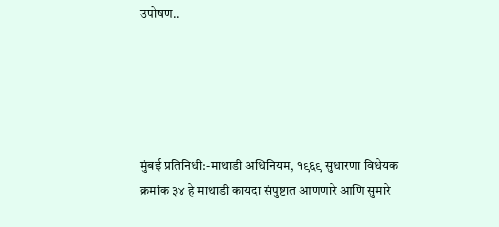उपोषण..





मुंबई प्रतिनिधी:-माथाडी अधिनियम, १९६९ सुधारणा विधेयक क्रमांक ३४ हे माथाडी कायदा संपुष्टात आणणारे आणि सुमारे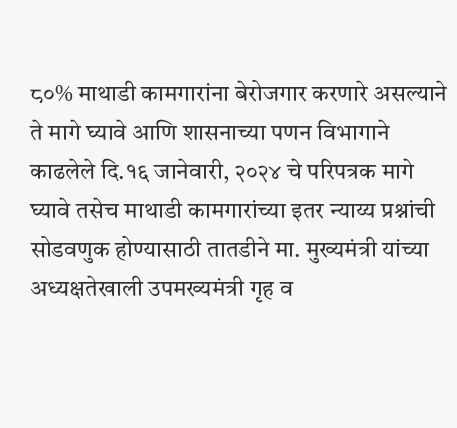८०% माथाडी कामगारांना बेरोजगार करणारे असल्याने ते मागे घ्यावे आणि शासनाच्या पणन विभागाने काढलेले दि.१६ जानेवारी, २०२४ चे परिपत्रक मागे घ्यावे तसेच माथाडी कामगारांच्या इतर न्याय्य प्रश्नांची सोडवणुक होण्यासाठी तातडीने मा. मुख्यमंत्री यांच्या अध्यक्षतेखाली उपमख्यमंत्री गृह व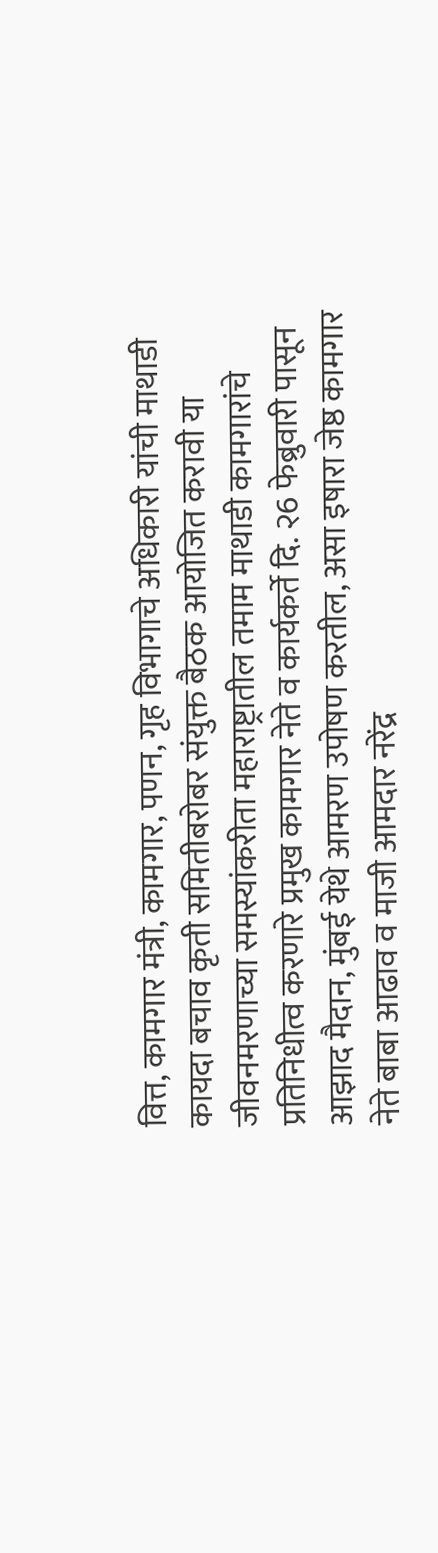वित्त, कामगार मंत्री, कामगार, पणन, गृह विभागाचे अधिकारी यांची माथाडी कायदा बचाव कृती समितीबरोबर संयुक्त बैठक आयोजित करावी या जीवनमरणाच्या समस्यांकरीता महाराष्ट्रातील तमाम माथाडी कामगारांचे प्रतिनिधीत्व करणारे प्रमुख कामगार नेते व कार्यकर्ते दि. २6 फेब्रुवारी पासून आझाद मैदान, मुंबई येथे आमरण उपोषण करतील, असा इषारा जेष्ठ कामगार नेते बाबा आढाव व माजी आमदार नरेंद्र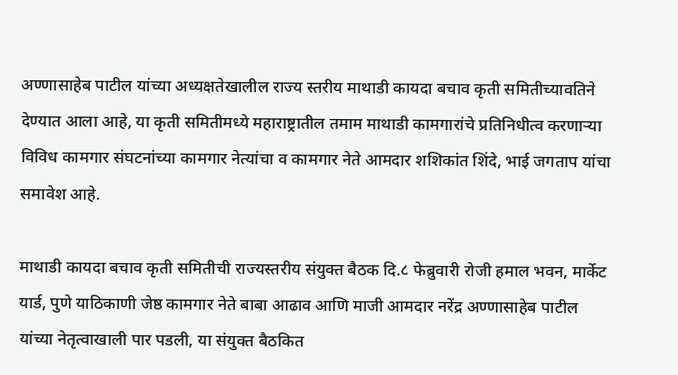अण्णासाहेब पाटील यांच्या अध्यक्षतेखालील राज्य स्तरीय माथाडी कायदा बचाव कृती समितीच्यावतिने देण्यात आला आहे, या कृती समितीमध्ये महाराष्ट्रातील तमाम माथाडी कामगारांचे प्रतिनिधीत्व करणाऱ्या विविध कामगार संघटनांच्या कामगार नेत्यांचा व कामगार नेते आमदार शशिकांत शिंदे, भाई जगताप यांचा समावेश आहे.

माथाडी कायदा बचाव कृती समितीची राज्यस्तरीय संयुक्त बैठक दि.८ फेब्रुवारी रोजी हमाल भवन, मार्केट यार्ड, पुणे याठिकाणी जेष्ठ कामगार नेते बाबा आढाव आणि माजी आमदार नरेंद्र अण्णासाहेब पाटील यांच्या नेतृत्वाखाली पार पडली, या संयुक्त बैठकित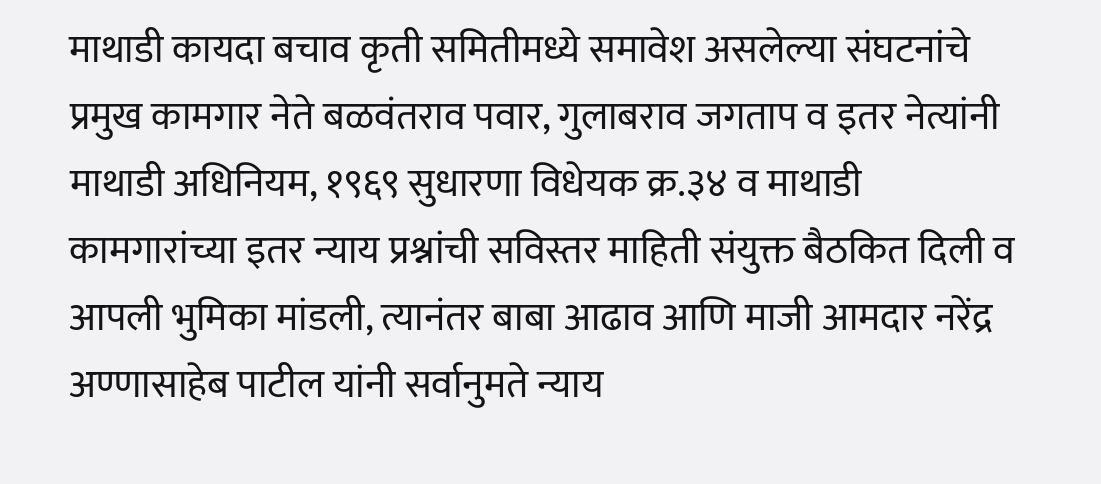माथाडी कायदा बचाव कृती समितीमध्ये समावेश असलेल्या संघटनांचे प्रमुख कामगार नेते बळवंतराव पवार, गुलाबराव जगताप व इतर नेत्यांनी माथाडी अधिनियम, १९६९ सुधारणा विधेयक क्र.३४ व माथाडी कामगारांच्या इतर न्याय प्रश्नांची सविस्तर माहिती संयुक्त बैठकित दिली व आपली भुमिका मांडली, त्यानंतर बाबा आढाव आणि माजी आमदार नरेंद्र अण्णासाहेब पाटील यांनी सर्वानुमते न्याय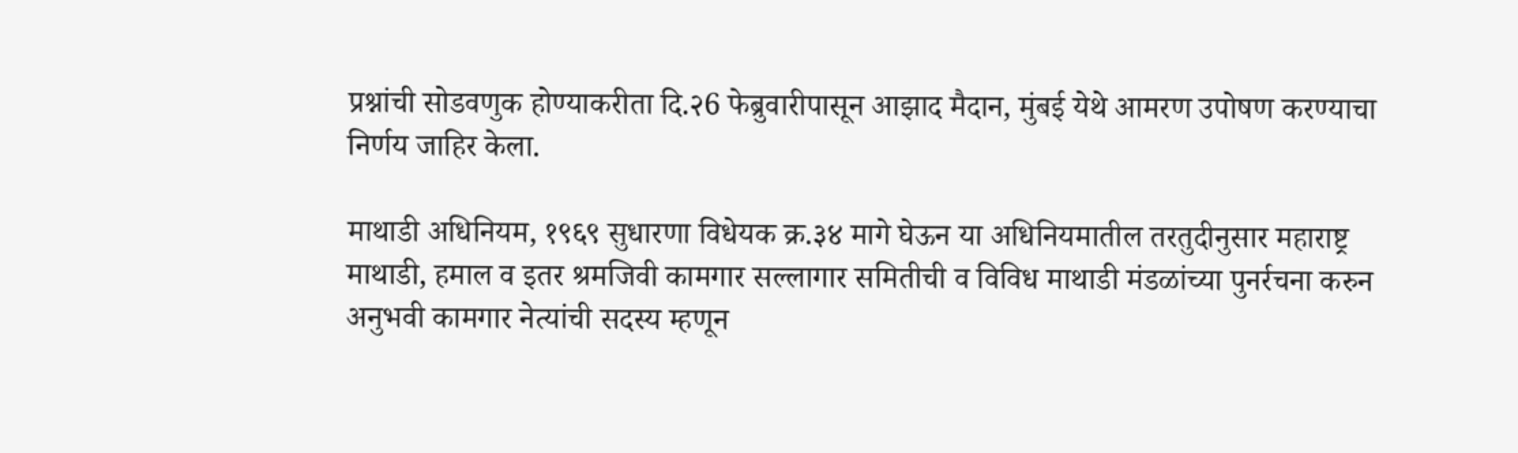प्रश्नांची सोडवणुक होण्याकरीता दि.२6 फेब्रुवारीपासून आझाद मैदान, मुंबई येथे आमरण उपोषण करण्याचा निर्णय जाहिर केला.

माथाडी अधिनियम, १९६९ सुधारणा विधेयक क्र.३४ मागे घेऊन या अधिनियमातील तरतुदीनुसार महाराष्ट्र माथाडी, हमाल व इतर श्रमजिवी कामगार सल्लागार समितीची व विविध माथाडी मंडळांच्या पुनर्रचना करुन अनुभवी कामगार नेत्यांची सदस्य म्हणून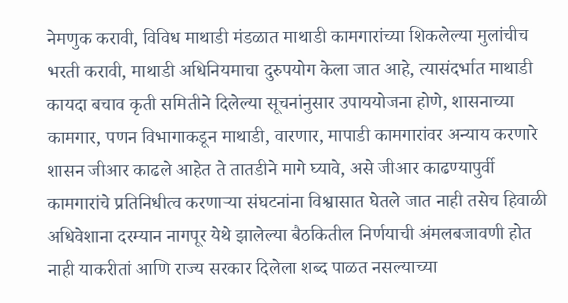नेमणुक करावी, विविध माथाडी मंडळात माथाडी कामगारांच्या शिकलेल्या मुलांचीच भरती करावी, माथाडी अधिनियमाचा दुरुपयोग केला जात आहे, त्यासंदर्भात माथाडी कायदा बचाव कृती समितीने दिलेल्या सूचनांनुसार उपाययोजना होणे, शासनाच्या कामगार, पणन विभागाकडून माथाडी, वारणार, मापाडी कामगारांवर अन्याय करणारे शासन जीआर काढले आहेत ते तातडीने मागे घ्यावे, असे जीआर काढण्यापुर्वी कामगारांचे प्रतिनिधीत्व करणाऱ्या संघटनांना विश्वासात घेतले जात नाही तसेच हिवाळी अधिवेशाना दरम्यान नागपूर येथे झालेल्या बैठकितील निर्णयाची अंमलबजावणी होत नाही याकरीतां आणि राज्य सरकार दिलेला शब्द पाळत नसल्याच्या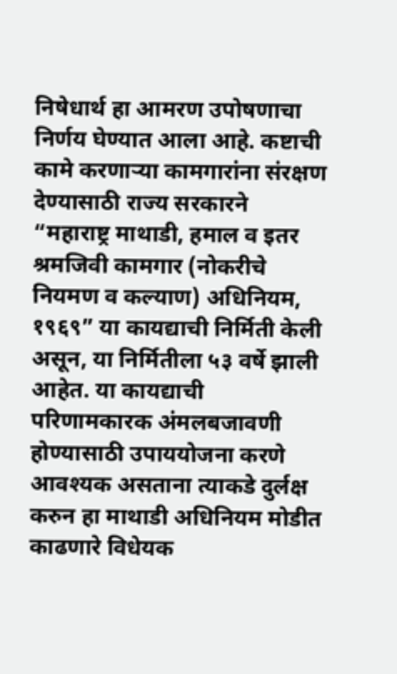निषेधार्थ हा आमरण उपोषणाचा निर्णय घेण्यात आला आहे. कष्टाची कामे करणाऱ्या कामगारांना संरक्षण देण्यासाठी राज्य सरकारने “महाराष्ट्र माथाडी, हमाल व इतर श्रमजिवी कामगार (नोकरीचे नियमण व कल्याण) अधिनियम, १९६९” या कायद्याची निर्मिती केली असून, या निर्मितीला ५३ वर्षे झाली आहेत. या कायद्याची परिणामकारक अंमलबजावणी होण्यासाठी उपाययोजना करणे आवश्यक असताना त्याकडे दुर्लक्ष करुन हा माथाडी अधिनियम मोडीत काढणारे विधेयक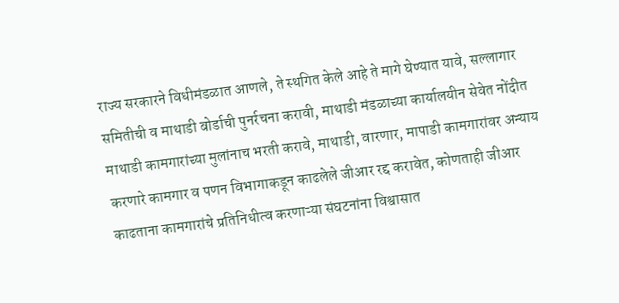राज्य सरकारने विधीमंडळात आणले, ते स्थगित केले आहे ते मागे घेण्यात यावे, सल्लागार समितीची व माथाडी बोर्डाची पुनर्रचना करावी, माथाडी मंडळाच्या कार्यालयीन सेवेत नोंदीत माथाडी कामगारांच्या मुलांनाच भरती करावे, माथाडी, वारणार, मापाडी कामगारांवर अन्याय करणारे कामगार व पणन विभागाकडून काढलेले जीआर रद्द करावेत, कोणताही जीआर काढताना कामगारांचे प्रतिनिधीत्व करणाऱ्या संघटनांना विश्वासात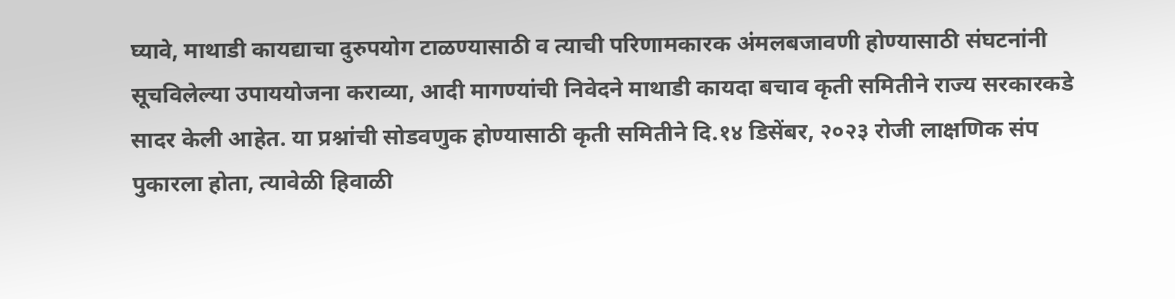घ्यावे, माथाडी कायद्याचा दुरुपयोग टाळण्यासाठी व त्याची परिणामकारक अंमलबजावणी होण्यासाठी संघटनांनी सूचविलेल्या उपाययोजना कराव्या, आदी मागण्यांची निवेदने माथाडी कायदा बचाव कृती समितीने राज्य सरकारकडे सादर केली आहेत. या प्रश्नांची सोडवणुक होण्यासाठी कृती समितीने दि.१४ डिसेंबर, २०२३ रोजी लाक्षणिक संप पुकारला होता, त्यावेळी हिवाळी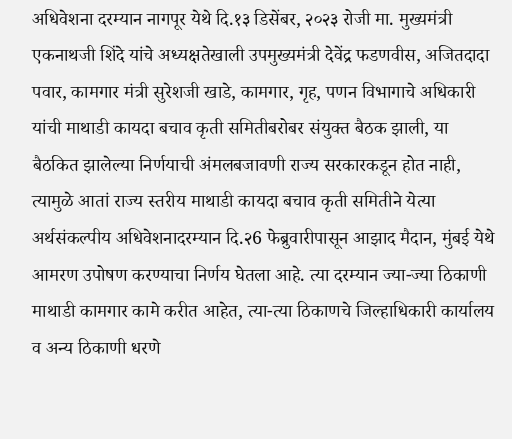अधिवेशना दरम्यान नागपूर येथे दि.१३ डिसेंबर, २०२३ रोजी मा. मुख्यमंत्री एकनाथजी शिंदे यांचे अध्यक्षतेखाली उपमुख्यमंत्री देवेंद्र फडणवीस, अजितदादा पवार, कामगार मंत्री सुरेशजी खाडे, कामगार, गृह, पणन विभागाचे अधिकारी यांची माथाडी कायदा बचाव कृती समितीबरोबर संयुक्त बैठक झाली, या बैठकित झालेल्या निर्णयाची अंमलबजावणी राज्य सरकारकडून होत नाही, त्यामुळे आतां राज्य स्तरीय माथाडी कायदा बचाव कृती समितीने येत्या अर्थसंकल्पीय अधिवेशनादरम्यान दि.२6 फेब्रुवारीपासून आझाद मैदान, मुंबई येथे आमरण उपोषण करण्याचा निर्णय घेतला आहे. त्या दरम्यान ज्या-ज्या ठिकाणी माथाडी कामगार कामे करीत आहेत, त्या-त्या ठिकाणचे जिल्हाधिकारी कार्यालय व अन्य ठिकाणी धरणे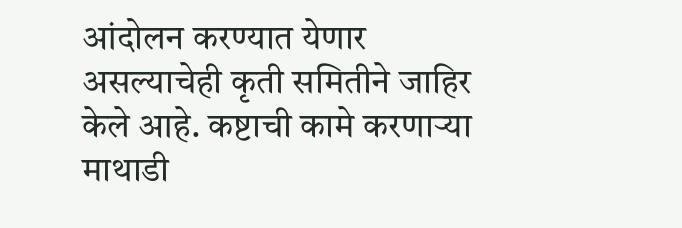आंदोलन करण्यात येणार असल्याचेही कृती समितीने जाहिर केले आहे. कष्टाची कामे करणाऱ्या माथाडी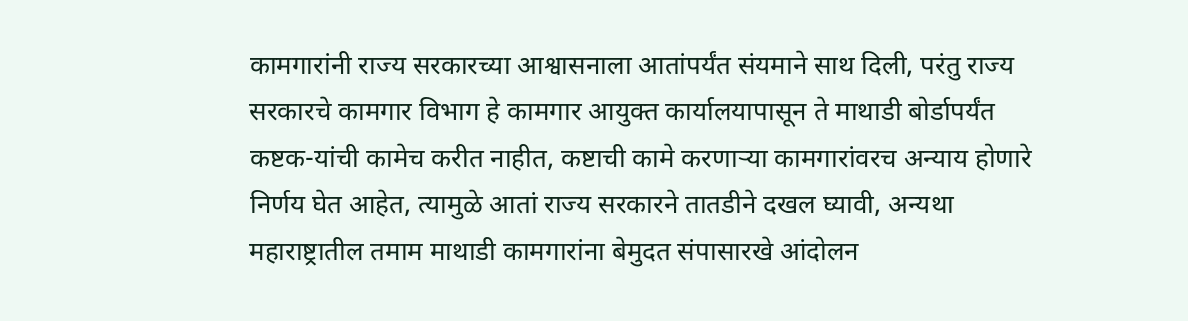कामगारांनी राज्य सरकारच्या आश्वासनाला आतांपर्यंत संयमाने साथ दिली, परंतु राज्य सरकारचे कामगार विभाग हे कामगार आयुक्त कार्यालयापासून ते माथाडी बोर्डापर्यंत कष्टक-यांची कामेच करीत नाहीत, कष्टाची कामे करणाऱ्या कामगारांवरच अन्याय होणारे निर्णय घेत आहेत, त्यामुळे आतां राज्य सरकारने तातडीने दखल घ्यावी, अन्यथा महाराष्ट्रातील तमाम माथाडी कामगारांना बेमुदत संपासारखे आंदोलन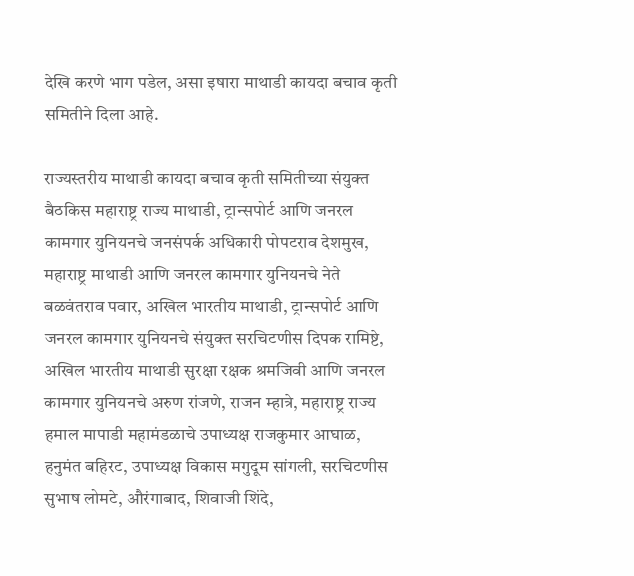देखि करणे भाग पडेल, असा इषारा माथाडी कायदा बचाव कृती समितीने दिला आहे.

राज्यस्तरीय माथाडी कायदा बचाव कृती समितीच्या संयुक्त बैठकिस महाराष्ट्र राज्य माथाडी, ट्रान्सपोर्ट आणि जनरल कामगार युनियनचे जनसंपर्क अधिकारी पोपटराव देशमुख, महाराष्ट्र माथाडी आणि जनरल कामगार युनियनचे नेते बळवंतराव पवार, अखिल भारतीय माथाडी, ट्रान्सपोर्ट आणि जनरल कामगार युनियनचे संयुक्त सरचिटणीस दिपक रामिष्टे, अखिल भारतीय माथाडी सुरक्षा रक्षक श्रमजिवी आणि जनरल कामगार युनियनचे अरुण रांजणे, राजन म्हात्रे, महाराष्ट्र राज्य हमाल मापाडी महामंडळाचे उपाध्यक्ष राजकुमार आघाळ, हनुमंत बहिरट, उपाध्यक्ष विकास मगुदूम सांगली, सरचिटणीस सुभाष लोमटे, औरंगाबाद, शिवाजी शिंदे,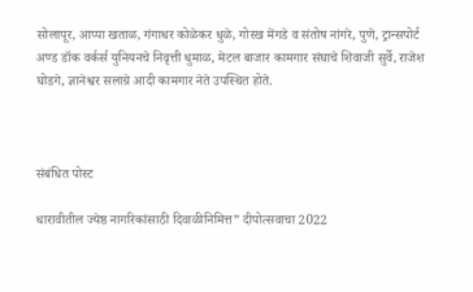सोलापूर, आप्पा खताळ, गंगाधर कोळेकर धुळे, गोरख मेंगडे व संतोष नांगरे, पुणे, ट्रान्सपोर्ट अण्ड डॉक वर्कर्स युनियनचे निवृत्ती धुमाळ, मेटल बाजार कामगार संघाचे शिवाजी सुर्वे, राजेश घोडगे, ज्ञानेश्वर सलाग्रे आदी कामगार नेते उपस्थित होते.



संबंधित पोस्ट

धारावीतील ज्येष्ठ नागरिकांसाठी दिवाळीनिमित्त” दीपोत्सवाचा 2022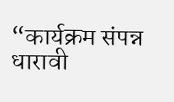“कार्यक्रम संपन्न धारावी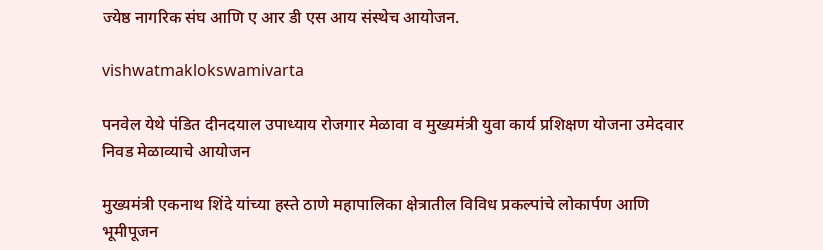ज्येष्ठ नागरिक संघ आणि ए आर डी एस आय संस्थेच आयोजन.

vishwatmaklokswamivarta

पनवेल येथे पंडित दीनदयाल उपाध्याय रोजगार मेळावा व मुख्यमंत्री युवा कार्य प्रशिक्षण योजना उमेदवार निवड मेळाव्याचे आयोजन

मुख्यमंत्री एकनाथ शिंदे यांच्या हस्ते ठाणे महापालिका क्षेत्रातील विविध प्रकल्पांचे लोकार्पण आणि भूमीपूजन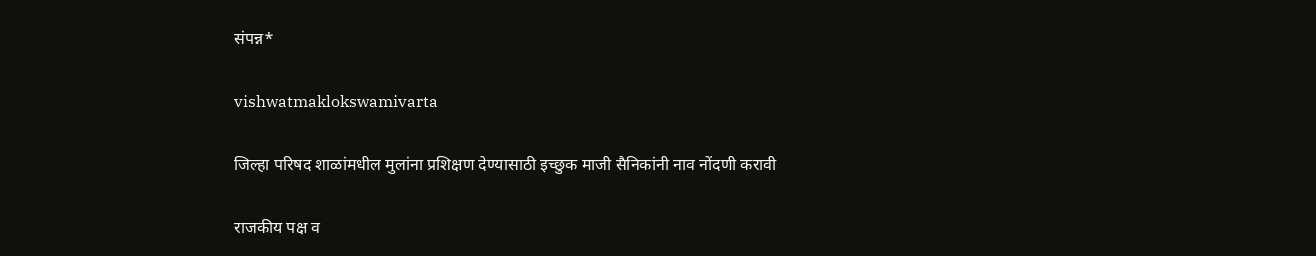संपन्न*

vishwatmaklokswamivarta

जिल्हा परिषद शाळांमधील मुलांना प्रशिक्षण देण्यासाठी इच्छुक माजी सैनिकांनी नाव नोंदणी करावी

राजकीय पक्ष व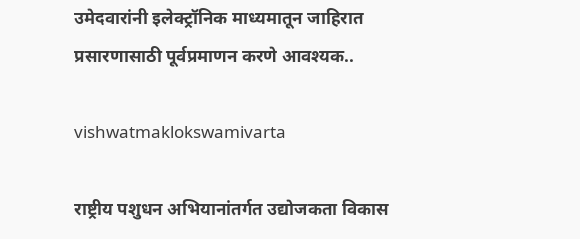उमेदवारांनी इलेक्ट्रॉनिक माध्यमातून जाहिरात प्रसारणासाठी पूर्वप्रमाणन करणे आवश्यक..

vishwatmaklokswamivarta

राष्ट्रीय पशुधन अभियानांतर्गत उद्योजकता विकास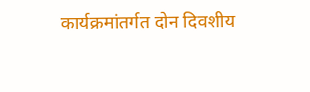कार्यक्रमांतर्गत दोन दिवशीय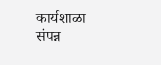कार्यशाळा संपन्न